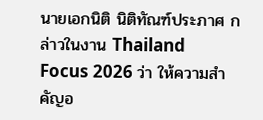นายเอกนิติ นิติทัณฑ์ประภาศ กล่าวในงาน Thailand Focus 2026 ว่า ให้ความสำคัญอ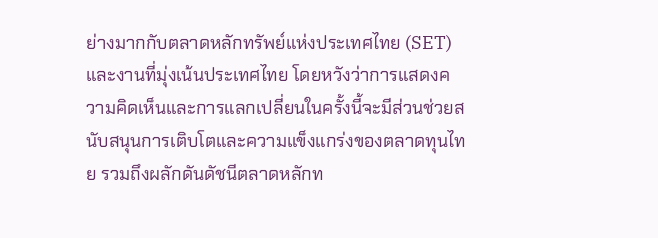ย่างมากกับตลาดหลักทรัพย์แห่งประเทศไทย (SET) และงานที่มุ่งเน้นประเทศไทย โดยหวังว่าการแสดงความคิดเห็นและการแลกเปลี่ยนในครั้งนี้จะมีส่วนช่วยสนับสนุนการเติบโตและความแข็งแกร่งของตลาดทุนไทย รวมถึงผลักดันดัชนีตลาดหลักท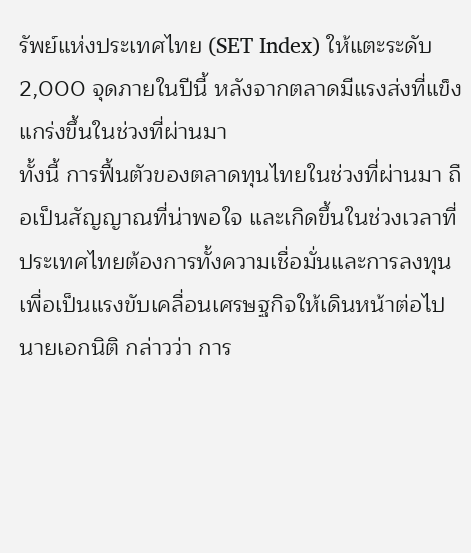รัพย์แห่งประเทศไทย (SET Index) ให้แตะระดับ 2,000 จุดภายในปีนี้ หลังจากตลาดมีแรงส่งที่แข็งแกร่งขึ้นในช่วงที่ผ่านมา
ทั้งนี้ การฟื้นตัวของตลาดทุนไทยในช่วงที่ผ่านมา ถือเป็นสัญญาณที่น่าพอใจ และเกิดขึ้นในช่วงเวลาที่ประเทศไทยต้องการทั้งความเชื่อมั่นและการลงทุน เพื่อเป็นแรงขับเคลื่อนเศรษฐกิจให้เดินหน้าต่อไป
นายเอกนิติ กล่าวว่า การ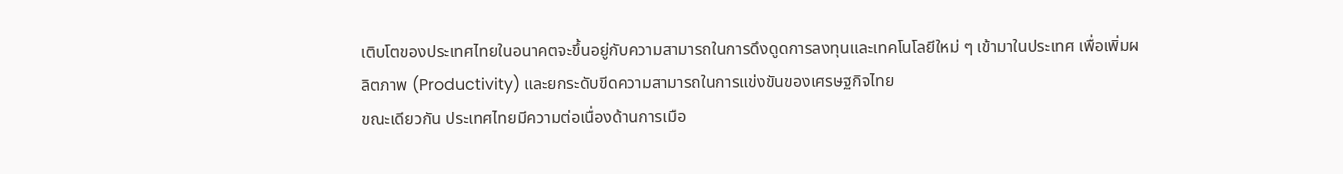เติบโตของประเทศไทยในอนาคตจะขึ้นอยู่กับความสามารถในการดึงดูดการลงทุนและเทคโนโลยีใหม่ ๆ เข้ามาในประเทศ เพื่อเพิ่มผลิตภาพ (Productivity) และยกระดับขีดความสามารถในการแข่งขันของเศรษฐกิจไทย
ขณะเดียวกัน ประเทศไทยมีความต่อเนื่องด้านการเมือ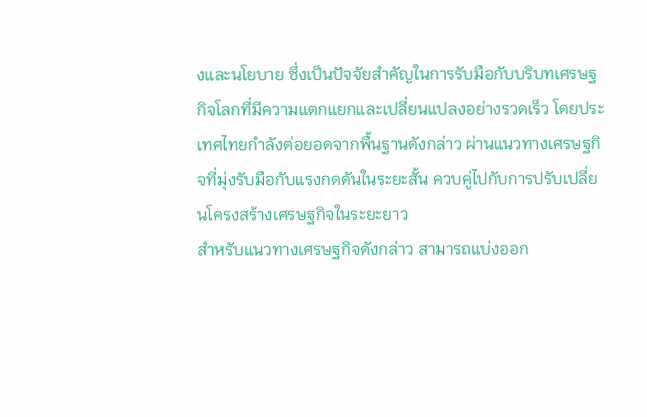งและนโยบาย ซึ่งเป็นปัจจัยสำคัญในการรับมือกับบริบทเศรษฐกิจโลกที่มีความแตกแยกและเปลี่ยนแปลงอย่างรวดเร็ว โดยประเทศไทยกำลังต่อยอดจากพื้นฐานดังกล่าว ผ่านแนวทางเศรษฐกิจที่มุ่งรับมือกับแรงกดดันในระยะสั้น ควบคู่ไปกับการปรับเปลี่ยนโครงสร้างเศรษฐกิจในระยะยาว
สำหรับแนวทางเศรษฐกิจดังกล่าว สามารถแบ่งออก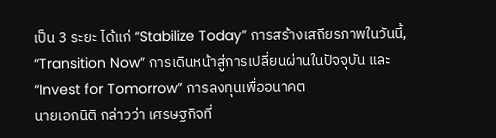เป็น 3 ระยะ ได้แก่ “Stabilize Today” การสร้างเสถียรภาพในวันนี้, “Transition Now” การเดินหน้าสู่การเปลี่ยนผ่านในปัจจุบัน และ “Invest for Tomorrow” การลงทุนเพื่ออนาคต
นายเอกนิติ กล่าวว่า เศรษฐกิจที่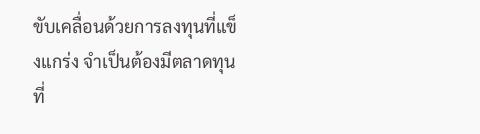ขับเคลื่อนด้วยการลงทุนที่แข็งแกร่ง จำเป็นต้องมีตลาดทุนที่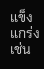แข็งแกร่งเช่น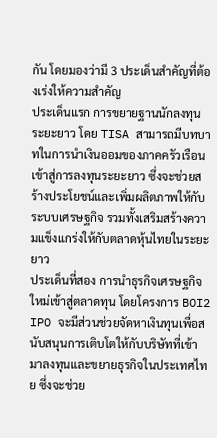กัน โดยมองว่ามี 3 ประเด็นสำคัญที่ต้องเร่งให้ความสำคัญ
ประเด็นแรก การขยายฐานนักลงทุนระยะยาว โดย TISA สามารถมีบทบาทในการนำเงินออมของภาคครัวเรือนเข้าสู่การลงทุนระยะยาว ซึ่งจะช่วยสร้างประโยชน์และเพิ่มผลิตภาพให้กับระบบเศรษฐกิจ รวมทั้งเสริมสร้างความแข็งแกร่งให้กับตลาดหุ้นไทยในระยะยาว
ประเด็นที่สอง การนำธุรกิจเศรษฐกิจใหม่เข้าสู่ตลาดทุน โดยโครงการ BOI2 IPO จะมีส่วนช่วยจัดหาเงินทุนเพื่อสนับสนุนการเติบโตให้กับบริษัทที่เข้ามาลงทุนและขยายธุรกิจในประเทศไทย ซึ่งจะช่วย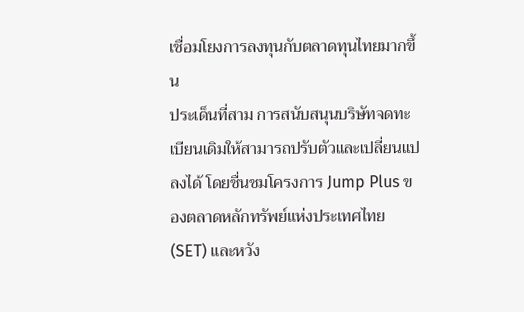เชื่อมโยงการลงทุนกับตลาดทุนไทยมากขึ้น
ประเด็นที่สาม การสนับสนุนบริษัทจดทะเบียนเดิมให้สามารถปรับตัวและเปลี่ยนแปลงได้ โดยชื่นชมโครงการ Jump Plus ของตลาดหลักทรัพย์แห่งประเทศไทย (SET) และหวัง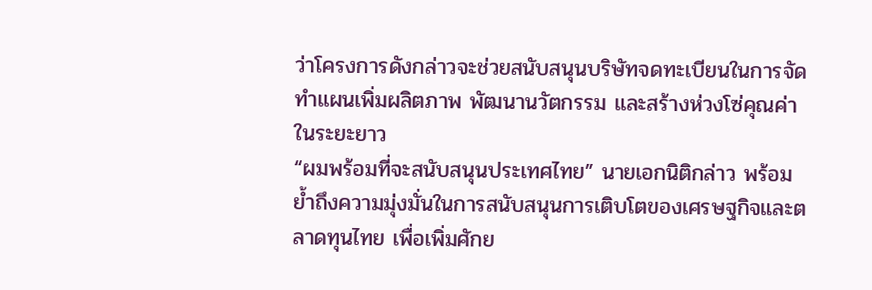ว่าโครงการดังกล่าวจะช่วยสนับสนุนบริษัทจดทะเบียนในการจัดทำแผนเพิ่มผลิตภาพ พัฒนานวัตกรรม และสร้างห่วงโซ่คุณค่าในระยะยาว
“ผมพร้อมที่จะสนับสนุนประเทศไทย” นายเอกนิติกล่าว พร้อมย้ำถึงความมุ่งมั่นในการสนับสนุนการเติบโตของเศรษฐกิจและตลาดทุนไทย เพื่อเพิ่มศักย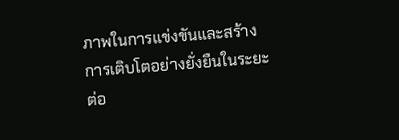ภาพในการแข่งขันและสร้างการเติบโตอย่างยั่งยืนในระยะต่อ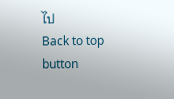ไป
Back to top button